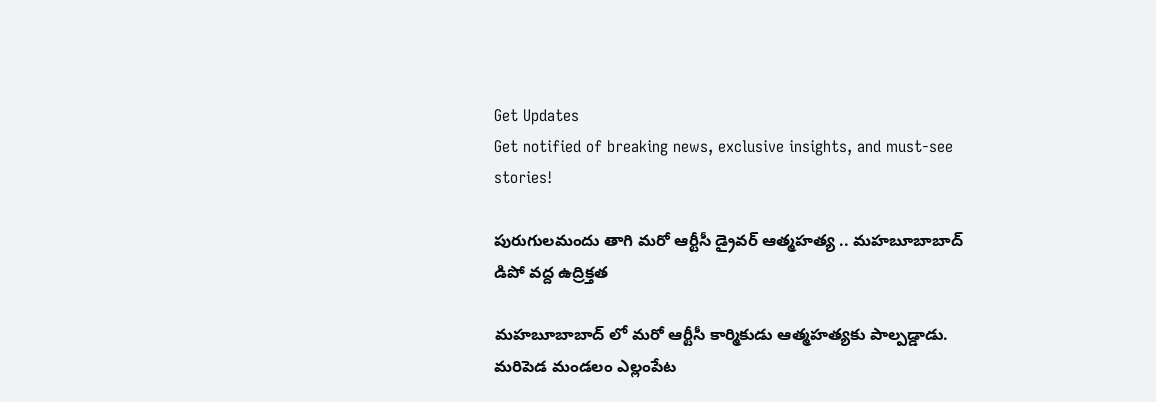Get Updates
Get notified of breaking news, exclusive insights, and must-see stories!

పురుగులమందు తాగి మరో ఆర్టీసీ డ్రైవర్ ఆత్మహత్య .. మహబూబాబాద్ డిపో వద్ద ఉద్రిక్తత

మహబూబాబాద్ లో మరో ఆర్టీసీ కార్మికుడు ఆత్మహత్యకు పాల్పడ్డాడు. మరిపెడ మండలం ఎల్లంపేట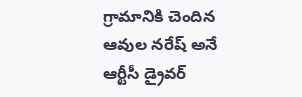గ్రామానికి చెందిన ఆవుల నరేష్ అనే ఆర్టీసీ డ్రైవర్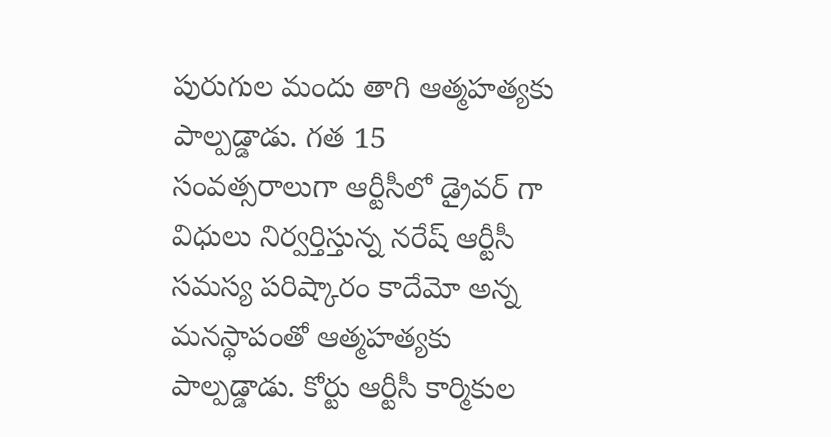పురుగుల మందు తాగి ఆత్మహత్యకు పాల్పడ్డాడు. గత 15 సంవత్సరాలుగా ఆర్టీసీలో డ్రైవర్ గా విధులు నిర్వర్తిస్తున్న నరేష్ ఆర్టీసీ సమస్య పరిష్కారం కాదేమో అన్న మనస్థాపంతో ఆత్మహత్యకు పాల్పడ్డాడు. కోర్టు ఆర్టీసీ కార్మికుల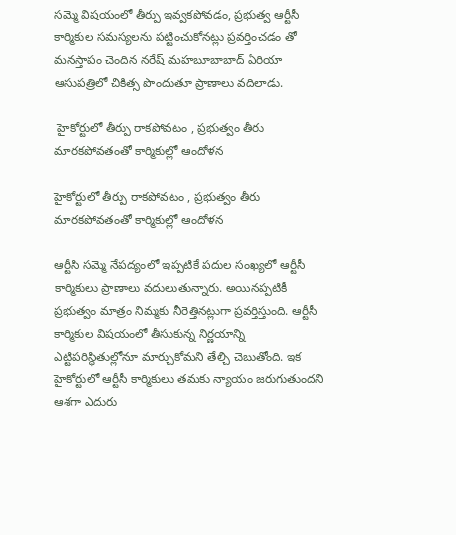సమ్మె విషయంలో తీర్పు ఇవ్వకపోవడం, ప్రభుత్వ ఆర్టీసీ కార్మికుల సమస్యలను పట్టించుకోనట్లు ప్రవర్తించడం తో మనస్తాపం చెందిన నరేష్ మహబూబాబాద్ ఏరియా ఆసుపత్రిలో చికిత్స పొందుతూ ప్రాణాలు వదిలాడు.

 హైకోర్టులో తీర్పు రాకపోవటం , ప్రభుత్వం తీరు మారకపోవతంతో కార్మికుల్లో ఆందోళన

హైకోర్టులో తీర్పు రాకపోవటం , ప్రభుత్వం తీరు మారకపోవతంతో కార్మికుల్లో ఆందోళన

ఆర్టీసి సమ్మె నేపద్యంలో ఇప్పటికే పదుల సంఖ్యలో ఆర్టీసీ కార్మికులు ప్రాణాలు వదులుతున్నారు. అయినప్పటికీ ప్రభుత్వం మాత్రం నిమ్మకు నీరెత్తినట్లుగా ప్రవర్తిస్తుంది. ఆర్టీసీ కార్మికుల విషయంలో తీసుకున్న నిర్ణయాన్ని ఎట్టిపరిస్థితుల్లోనూ మార్చుకోమని తేల్చి చెబుతోంది. ఇక హైకోర్టులో ఆర్టీసీ కార్మికులు తమకు న్యాయం జరుగుతుందని ఆశగా ఎదురు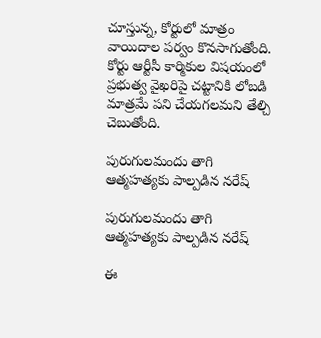చూస్తున్న, కోర్టులో మాత్రం వాయిదాల పర్వం కొనసాగుతోంది. కోర్టు ఆర్టీసీ కార్మికుల విషయంలో ప్రభుత్వ వైఖరిపై చట్టానికి లోబడి మాత్రమే పని చేయగలమని తేల్చి చెబుతోంది.

పురుగులమందు తాగి ఆత్మహత్యకు పాల్పడిన నరేష్

పురుగులమందు తాగి ఆత్మహత్యకు పాల్పడిన నరేష్

ఈ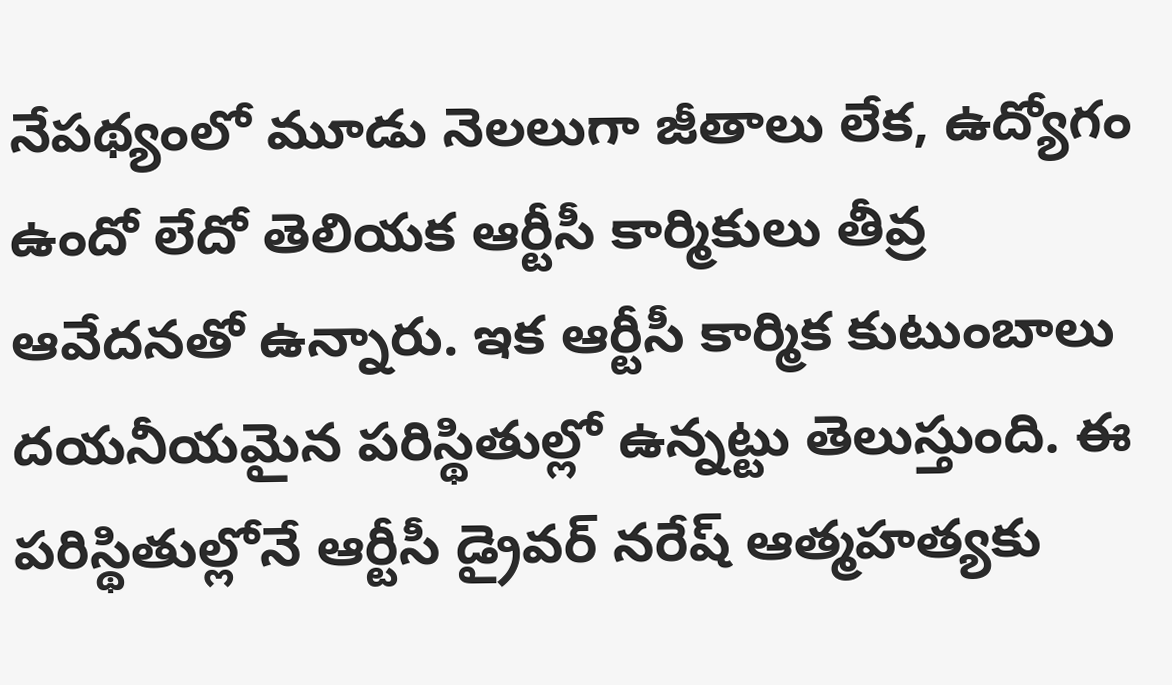నేపథ్యంలో మూడు నెలలుగా జీతాలు లేక, ఉద్యోగం ఉందో లేదో తెలియక ఆర్టీసీ కార్మికులు తీవ్ర ఆవేదనతో ఉన్నారు. ఇక ఆర్టీసీ కార్మిక కుటుంబాలు దయనీయమైన పరిస్థితుల్లో ఉన్నట్టు తెలుస్తుంది. ఈ పరిస్థితుల్లోనే ఆర్టీసీ డ్రైవర్ నరేష్ ఆత్మహత్యకు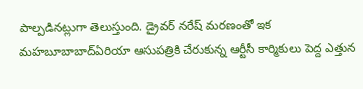పాల్పడినట్లుగా తెలుస్తుంది. డ్రైవర్ నరేష్ మరణంతో ఇక మహబూబాబాద్ఏరియా ఆసుపత్రికి చేరుకున్న ఆర్టీసీ కార్మికులు పెద్ద ఎత్తున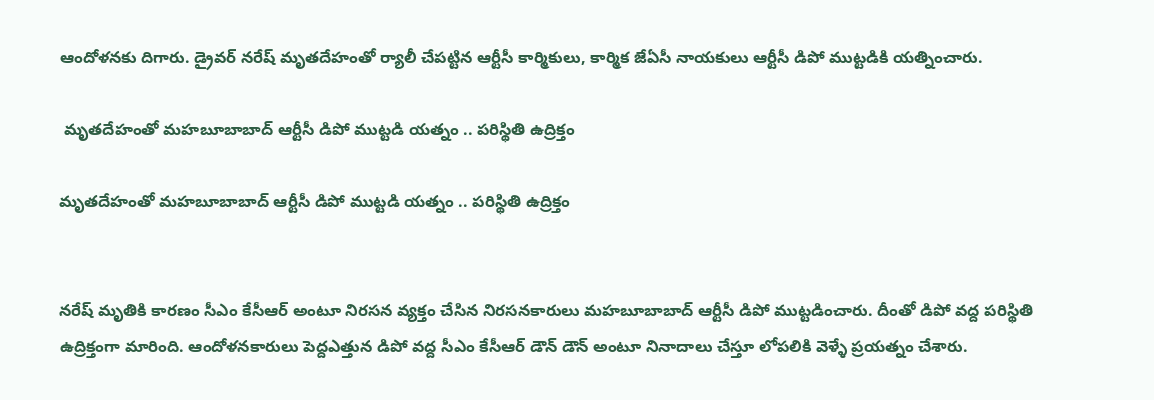ఆందోళనకు దిగారు. డ్రైవర్ నరేష్ మృతదేహంతో ర్యాలీ చేపట్టిన ఆర్టీసీ కార్మికులు, కార్మిక జేఏసీ నాయకులు ఆర్టీసీ డిపో ముట్టడికి యత్నించారు.

 మృతదేహంతో మహబూబాబాద్ ఆర్టీసీ డిపో ముట్టడి యత్నం .. పరిస్థితి ఉద్రిక్తం

మృతదేహంతో మహబూబాబాద్ ఆర్టీసీ డిపో ముట్టడి యత్నం .. పరిస్థితి ఉద్రిక్తం


నరేష్ మృతికి కారణం సీఎం కేసీఆర్ అంటూ నిరసన వ్యక్తం చేసిన నిరసనకారులు మహబూబాబాద్ ఆర్టీసీ డిపో ముట్టడించారు. దీంతో డిపో వద్ద పరిస్థితి ఉద్రిక్తంగా మారింది. ఆందోళనకారులు పెద్దఎత్తున డిపో వద్ద సీఎం కేసీఆర్ డౌన్ డౌన్ అంటూ నినాదాలు చేస్తూ లోపలికి వెళ్ళే ప్రయత్నం చేశారు.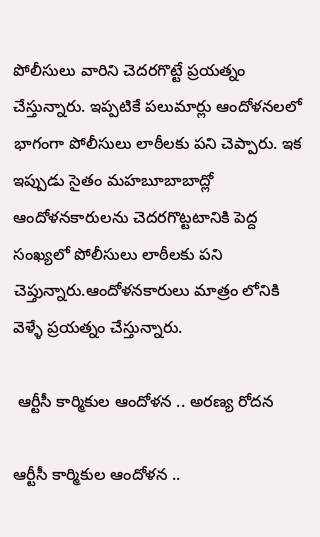పోలీసులు వారిని చెదరగొట్టే ప్రయత్నం చేస్తున్నారు. ఇప్పటికే పలుమార్లు ఆందోళనలలో భాగంగా పోలీసులు లాఠీలకు పని చెప్పారు. ఇక ఇప్పుడు సైతం మహబూబాబాద్లో ఆందోళనకారులను చెదరగొట్టటానికి పెద్ద సంఖ్యలో పోలీసులు లాఠీలకు పని చెప్తున్నారు.ఆందోళనకారులు మాత్రం లోనికి వెళ్ళే ప్రయత్నం చేస్తున్నారు.

 ఆర్టీసీ కార్మికుల ఆందోళన .. అరణ్య రోదన

ఆర్టీసీ కార్మికుల ఆందోళన ..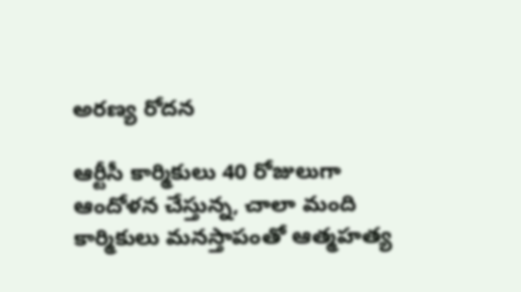అరణ్య రోదన

ఆర్టీసీ కార్మికులు 40 రోజులుగా ఆందోళన చేస్తున్న, చాలా మంది కార్మికులు మనస్తాపంతో ఆత్మహత్య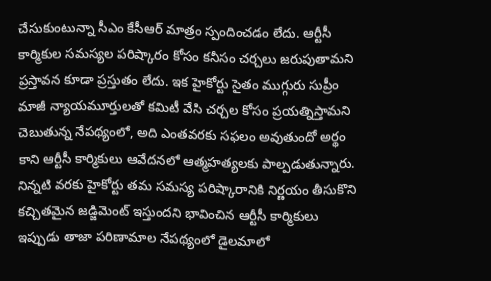చేసుకుంటున్నా సీఎం కేసీఆర్ మాత్రం స్పందించడం లేదు. ఆర్టీసీ కార్మికుల సమస్యల పరిష్కారం కోసం కనీసం చర్చలు జరుపుతామని ప్రస్తావన కూడా ప్రస్తుతం లేదు. ఇక హైకోర్టు సైతం ముగ్గురు సుప్రీం మాజీ న్యాయమూర్తులతో కమిటీ వేసి చర్చల కోసం ప్రయత్నిస్తామని చెబుతున్న నేపథ్యంలో, అది ఎంతవరకు సఫలం అవుతుందో అర్థం కాని ఆర్టీసీ కార్మికులు ఆవేదనలో ఆత్మహత్యలకు పాల్పడుతున్నారు. నిన్నటి వరకు హైకోర్టు తమ సమస్య పరిష్కారానికి నిర్ణయం తీసుకొని కచ్చితమైన జడ్జిమెంట్ ఇస్తుందని భావించిన ఆర్టీసీ కార్మికులు ఇప్పుడు తాజా పరిణామాల నేపథ్యంలో డైలమాలో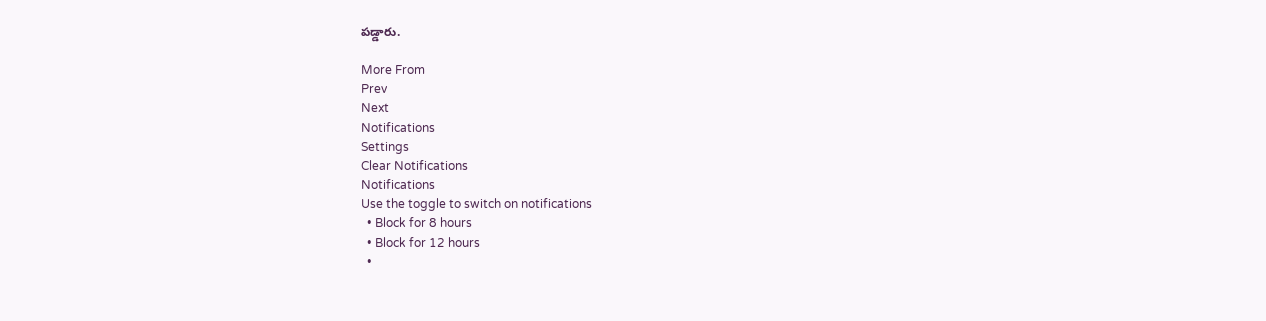పడ్డారు.

More From
Prev
Next
Notifications
Settings
Clear Notifications
Notifications
Use the toggle to switch on notifications
  • Block for 8 hours
  • Block for 12 hours
  •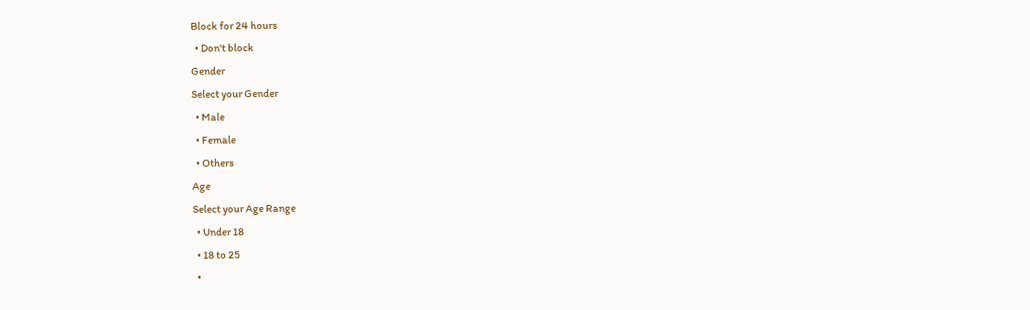Block for 24 hours
  • Don't block
Gender
Select your Gender
  • Male
  • Female
  • Others
Age
Select your Age Range
  • Under 18
  • 18 to 25
  •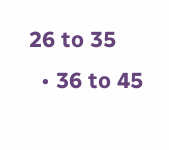26 to 35
  • 36 to 45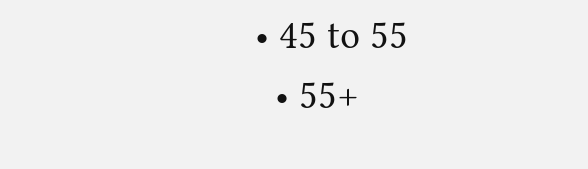• 45 to 55
  • 55+